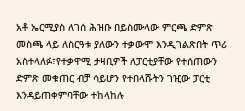አቶ ኤርሚያስ ለገሰ ሕዝቡ በይስሙላው ምርጫ ድምጽ መስጫ ላይ ለስርዓቱ ያለውን ተቃውሞ እንዲገልጽበት ጥሪ አስተላለፉ፣የተቃዋሚ ታዛቢዎች ለፓርቲያቸው የተሰጠውን ድምጽ መቁጠር ብቻ ሳይሆን የተበላሹትን ገዢው ፓርቲ እንዳይጠቀምባቸው ተከላከሉ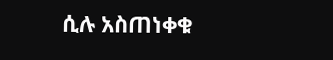ሲሉ አስጠነቀቁ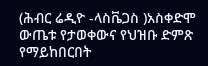(ሕብር ሬዲዮ -ላስቬጋስ )አስቀድሞ ውጤቱ የታወቀውና የህዝቡ ድምጽ የማይከበርበት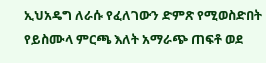ኢህአዴግ ለራሱ የፈለገውን ድምጽ የሚወስድበት የይስሙላ ምርጫ እለት አማራጭ ጠፍቶ ወደ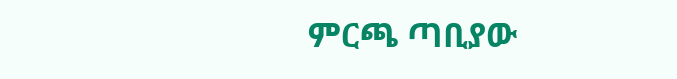ምርጫ ጣቢያው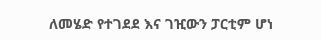ለመሄድ የተገደደ እና ገዢውን ፓርቲም ሆነ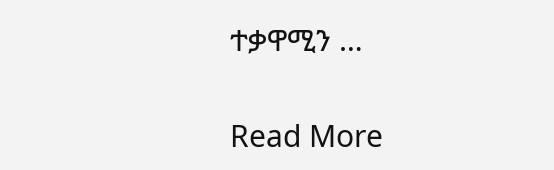ተቃዋሚን …

Read More